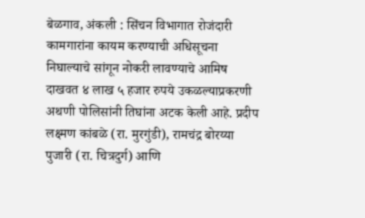बेळगाव, अंकली : सिंचन विभागात रोजंदारी कामगारांना कायम करण्याची अधिसूचना निघाल्याचे सांगून नोकरी लावण्याचे आमिष दाखवत ४ लाख ५ हजार रुपये उकळल्याप्रकरणी अथणी पोलिसांनी तिघांना अटक केली आहे. प्रदीप लक्ष्मण कांबळे (रा. मुरगुंडी), रामचंद्र बोरय्या पुजारी (रा. चित्रदुर्ग) आणि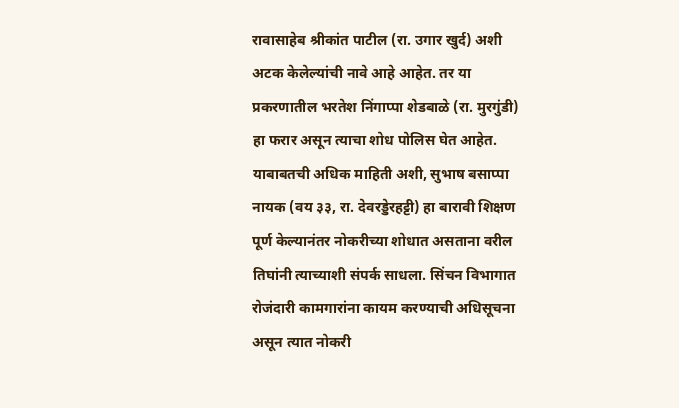रावासाहेब श्रीकांत पाटील (रा. उगार खुर्द) अशी अटक केलेल्यांची नावे आहे आहेत. तर या प्रकरणातील भरतेश निंगाप्पा शेडबाळे (रा. मुरगुंडी) हा फरार असून त्याचा शोध पोलिस घेत आहेत.
याबाबतची अधिक माहिती अशी, सुभाष बसाप्पा नायक (वय ३३, रा. देवरड्डेरहट्टी) हा बारावी शिक्षण पूर्ण केल्यानंतर नोकरीच्या शोधात असताना वरील तिघांनी त्याच्याशी संपर्क साधला. सिंचन विभागात रोजंदारी कामगारांना कायम करण्याची अधिसूचना असून त्यात नोकरी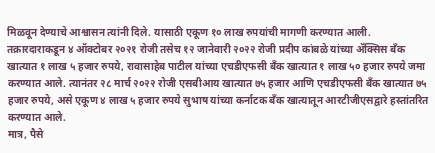मिळवून देण्याचे आश्वासन त्यांनी दिले. यासाठी एकूण १० लाख रुपयांची मागणी करण्यात आली.
तक्रारदाराकडून ४ ऑक्टोबर २०२१ रोजी तसेच १२ जानेवारी २०२२ रोजी प्रदीप कांबळे यांच्या ॲक्सिस बँक खात्यात १ लाख ५ हजार रुपये, रावासाहेब पाटील यांच्या एचडीएफसी बँक खात्यात १ लाख ५० हजार रुपये जमा करण्यात आले. त्यानंतर २८ मार्च २०२२ रोजी एसबीआय खात्यात ७५ हजार आणि एचडीएफसी बँक खात्यात ७५ हजार रुपये, असे एकूण ४ लाख ५ हजार रुपये सुभाष यांच्या कर्नाटक बँक खात्यातून आरटीजीएसद्वारे हस्तांतरित करण्यात आले.
मात्र, पैसे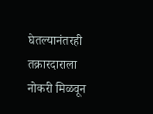घेतल्यानंतरही तक्रारदाराला नोकरी मिळवून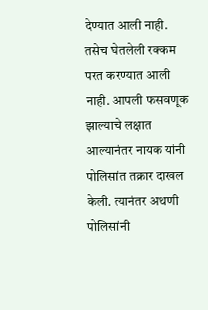देण्यात आली नाही. तसेच घेतलेली रक्कम परत करण्यात आली नाही. आपली फसवणूक झाल्याचे लक्षात आल्यानंतर नायक यांनी पोलिसांत तक्रार दाखल केली. त्यानंतर अथणी पोलिसांनी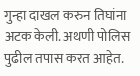गुन्हा दाखल करुन तिघांना अटक केली. अथणी पोलिस पुढील तपास करत आहेत.